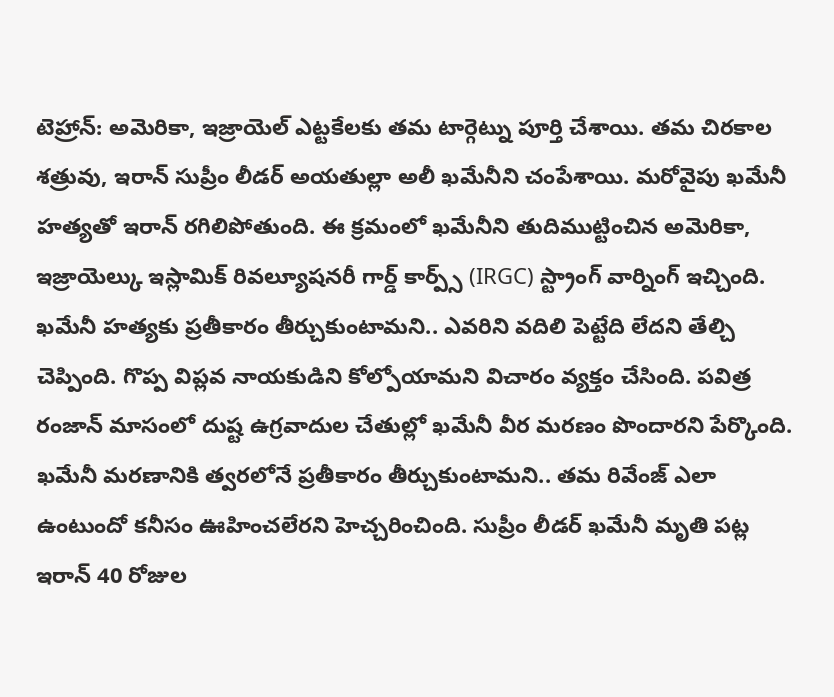టెహ్రాన్: అమెరికా, ఇజ్రాయెల్ ఎట్టకేలకు తమ టార్గెట్ను పూర్తి చేశాయి. తమ చిరకాల శత్రువు, ఇరాన్ సుప్రీం లీడర్ అయతుల్లా అలీ ఖమేనీని చంపేశాయి. మరోవైపు ఖమేనీ హత్యతో ఇరాన్ రగిలిపోతుంది. ఈ క్రమంలో ఖమేనీని తుదిముట్టించిన అమెరికా, ఇజ్రాయెల్కు ఇస్లామిక్ రివల్యూషనరీ గార్డ్ కార్ప్స్ (IRGC) స్ట్రాంగ్ వార్నింగ్ ఇచ్చింది.
ఖమేనీ హత్యకు ప్రతీకారం తీర్చుకుంటామని.. ఎవరిని వదిలి పెట్టేది లేదని తేల్చి చెప్పింది. గొప్ప విప్లవ నాయకుడిని కోల్పోయామని విచారం వ్యక్తం చేసింది. పవిత్ర రంజాన్ మాసంలో దుష్ట ఉగ్రవాదుల చేతుల్లో ఖమేనీ వీర మరణం పొందారని పేర్కొంది.
ఖమేనీ మరణానికి త్వరలోనే ప్రతీకారం తీర్చుకుంటామని.. తమ రివేంజ్ ఎలా ఉంటుందో కనీసం ఊహించలేరని హెచ్చరించింది. సుప్రీం లీడర్ ఖమేనీ మృతి పట్ల ఇరాన్ 40 రోజుల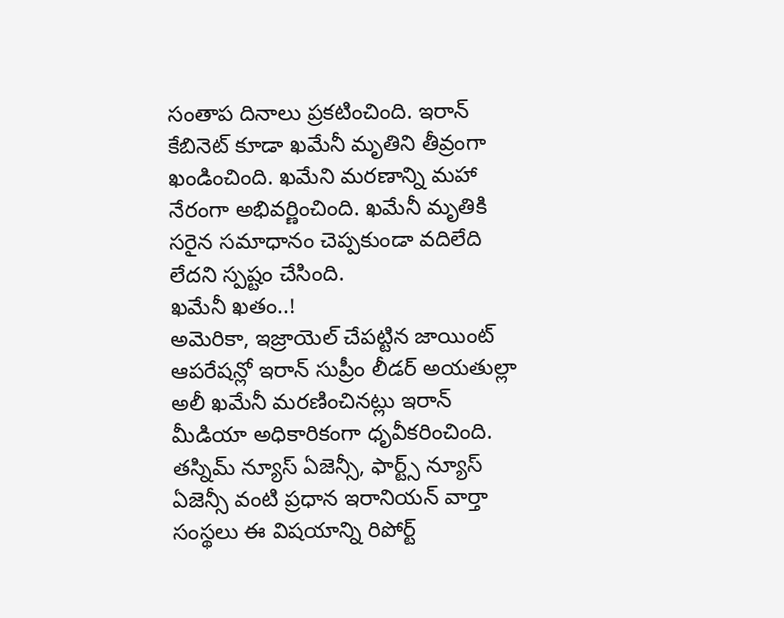సంతాప దినాలు ప్రకటించింది. ఇరాన్ కేబినెట్ కూడా ఖమేనీ మృతిని తీవ్రంగా ఖండించింది. ఖమేని మరణాన్ని మహా నేరంగా అభివర్ణించింది. ఖమేనీ మృతికి సరైన సమాధానం చెప్పకుండా వదిలేది లేదని స్పష్టం చేసింది.
ఖమేనీ ఖతం..!
అమెరికా, ఇజ్రాయెల్ చేపట్టిన జాయింట్ ఆపరేషన్లో ఇరాన్ సుప్రీం లీడర్ అయతుల్లా అలీ ఖమేనీ మరణించినట్లు ఇరాన్ మీడియా అధికారికంగా ధృవీకరించింది. తస్నిమ్ న్యూస్ ఏజెన్సీ, ఫార్ట్స్ న్యూస్ ఏజెన్సీ వంటి ప్రధాన ఇరానియన్ వార్తా సంస్థలు ఈ విషయాన్ని రిపోర్ట్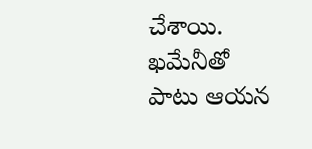చేశాయి. ఖమేనీతో పాటు ఆయన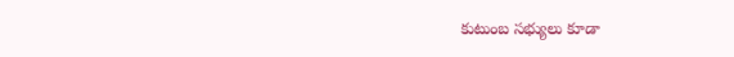కుటుంబ సభ్యులు కూడా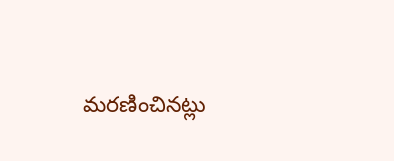మరణించినట్లు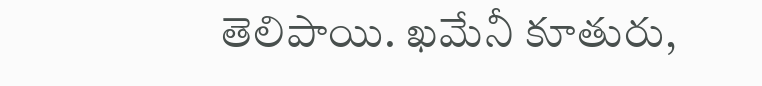తెలిపాయి. ఖమేనీ కూతురు,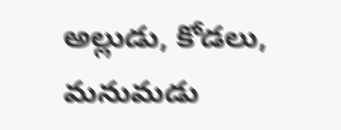అల్లుడు, కోడలు, మనుమడు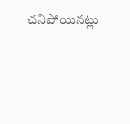చనిపోయినట్లు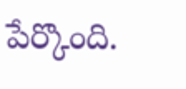పేర్కొంది.